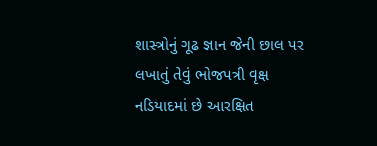શાસ્ત્રોનું ગૂઢ જ્ઞાન જેની છાલ પર લખાતું તેવું ભોજપત્રી વૃક્ષ નડિયાદમાં છે આરક્ષિત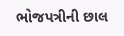ભોજપત્રીની છાલ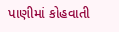પાણીમાં કોહવાતી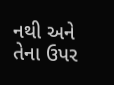નથી અને તેના ઉપર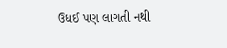ઉધઈ પણ લાગતી નથી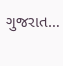ગુજરાત…